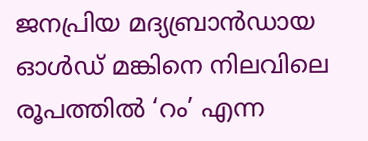ജനപ്രിയ മദ്യബ്രാൻഡായ ഓൾഡ് മങ്കിനെ നിലവിലെ രൂപത്തിൽ ‘റം’ എന്ന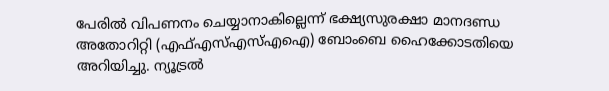പേരിൽ വിപണനം ചെയ്യാനാകില്ലെന്ന് ഭക്ഷ്യസുരക്ഷാ മാനദണ്ഡ അതോറിറ്റി (എഫ്എസ്എസ്എഐ) ബോംബെ ഹൈക്കോടതിയെ അറിയിച്ചു. ന്യൂട്രൽ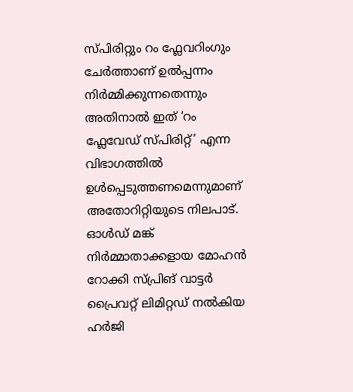സ്പിരിറ്റും റം ഫ്ലേവറിംഗും ചേർത്താണ് ഉൽപ്പന്നം നിർമ്മിക്കുന്നതെന്നും അതിനാൽ ഇത് ‘റം ഫ്ലേവേഡ് സ്പിരിറ്റ്’ എന്ന വിഭാഗത്തിൽ ഉൾപ്പെടുത്തണമെന്നുമാണ് അതോറിറ്റിയുടെ നിലപാട്.
ഓൾഡ് മങ്ക് നിർമ്മാതാക്കളായ മോഹൻ റോക്കി സ്പ്രിങ് വാട്ടർ പ്രൈവറ്റ് ലിമിറ്റഡ് നൽകിയ ഹർജി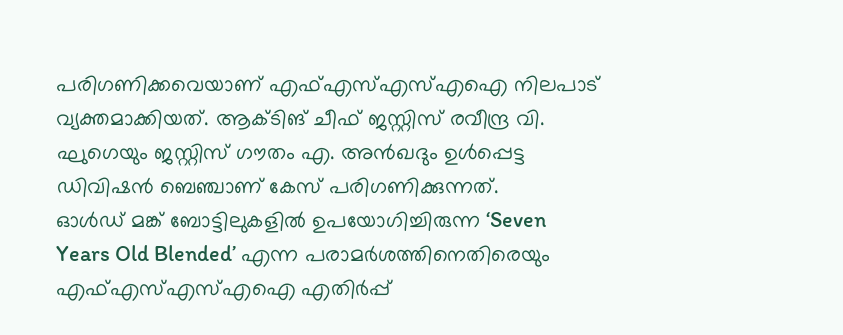പരിഗണിക്കവെയാണ് എഫ്എസ്എസ്എഐ നിലപാട് വ്യക്തമാക്കിയത്. ആക്ടിങ് ചീഫ് ജസ്റ്റിസ് രവീന്ദ്ര വി. ഘുഗെയും ജസ്റ്റിസ് ഗൗതം എ. അൻഖദും ഉൾപ്പെട്ട ഡിവിഷൻ ബെഞ്ചാണ് കേസ് പരിഗണിക്കുന്നത്.
ഓൾഡ് മങ്ക് ബോട്ടിലുകളിൽ ഉപയോഗിച്ചിരുന്ന ‘Seven Years Old Blended’ എന്ന പരാമർശത്തിനെതിരെയും എഫ്എസ്എസ്എഐ എതിർപ്പ്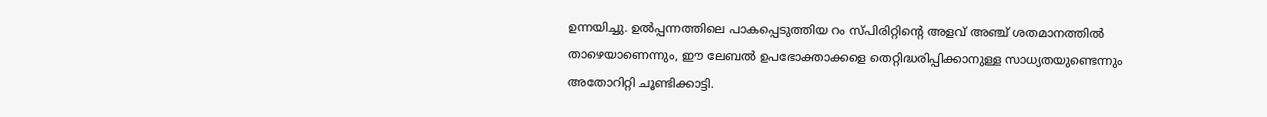ഉന്നയിച്ചു. ഉൽപ്പന്നത്തിലെ പാകപ്പെടുത്തിയ റം സ്പിരിറ്റിന്റെ അളവ് അഞ്ച് ശതമാനത്തിൽ താഴെയാണെന്നും, ഈ ലേബൽ ഉപഭോക്താക്കളെ തെറ്റിദ്ധരിപ്പിക്കാനുള്ള സാധ്യതയുണ്ടെന്നും അതോറിറ്റി ചൂണ്ടിക്കാട്ടി.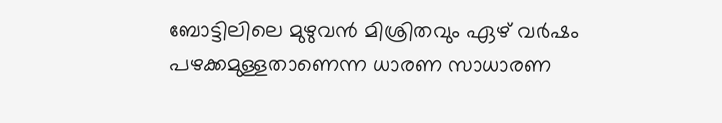ബോട്ടിലിലെ മുഴുവൻ മിശ്രിതവും ഏഴ് വർഷം പഴക്കമുള്ളതാണെന്ന ധാരണ സാധാരണ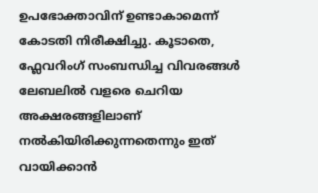ഉപഭോക്താവിന് ഉണ്ടാകാമെന്ന് കോടതി നിരീക്ഷിച്ചു. കൂടാതെ, ഫ്ലേവറിംഗ് സംബന്ധിച്ച വിവരങ്ങൾ ലേബലിൽ വളരെ ചെറിയ അക്ഷരങ്ങളിലാണ് നൽകിയിരിക്കുന്നതെന്നും ഇത് വായിക്കാൻ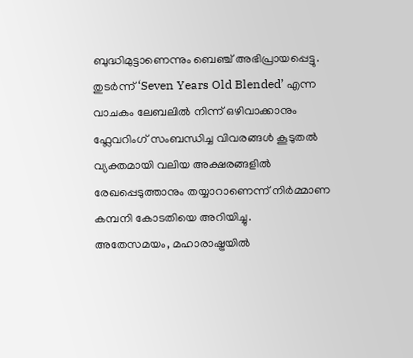ബുദ്ധിമുട്ടാണെന്നും ബെഞ്ച് അഭിപ്രായപ്പെട്ടു.
തുടർന്ന് ‘Seven Years Old Blended’ എന്ന വാചകം ലേബലിൽ നിന്ന് ഒഴിവാക്കാനും ഫ്ലേവറിംഗ് സംബന്ധിച്ച വിവരങ്ങൾ കൂടുതൽ വ്യക്തമായി വലിയ അക്ഷരങ്ങളിൽ രേഖപ്പെടുത്താനും തയ്യാറാണെന്ന് നിർമ്മാണ കമ്പനി കോടതിയെ അറിയിച്ചു.
അതേസമയം, മഹാരാഷ്ട്രയിൽ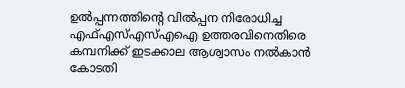ഉൽപ്പന്നത്തിന്റെ വിൽപ്പന നിരോധിച്ച എഫ്എസ്എസ്എഐ ഉത്തരവിനെതിരെ കമ്പനിക്ക് ഇടക്കാല ആശ്വാസം നൽകാൻ കോടതി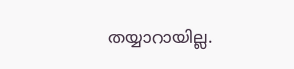തയ്യാറായില്ല.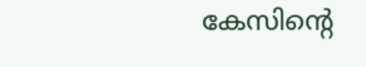കേസിന്റെ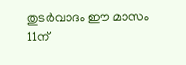തുടർവാദം ഈ മാസം 11ന്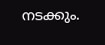നടക്കും.